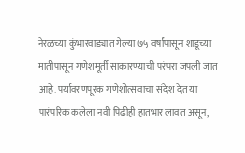नेरळच्या कुंभारवाड्यात गेल्या ७५ वर्षांपासून शाडूच्या मातीपासून गणेशमूर्ती साकारण्याची परंपरा जपली जात आहे. पर्यावरणपूरक गणेशोत्सवाचा संदेश देत या पारंपरिक कलेला नवी पिढीही हातभार लावत असून,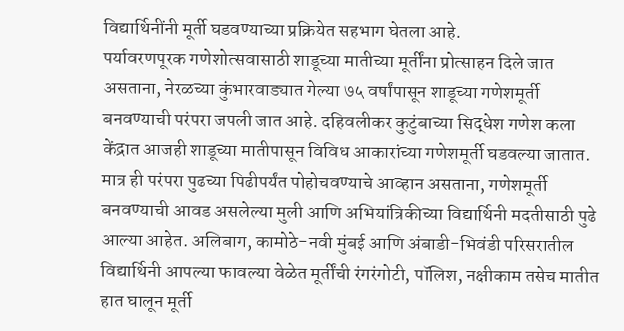विद्यार्थिनींनी मूर्ती घडवण्याच्या प्रक्रियेत सहभाग घेतला आहे.
पर्यावरणपूरक गणेशोत्सवासाठी शाडूच्या मातीच्या मूर्तींना प्रोत्साहन दिले जात असताना, नेरळच्या कुंभारवाड्यात गेल्या ७५ वर्षांपासून शाडूच्या गणेशमूर्ती बनवण्याची परंपरा जपली जात आहे. दहिवलीकर कुटुंबाच्या सिद्धेश गणेश कला केंद्रात आजही शाडूच्या मातीपासून विविध आकारांच्या गणेशमूर्ती घडवल्या जातात.
मात्र ही परंपरा पुढच्या पिढीपर्यंत पोहोचवण्याचे आव्हान असताना, गणेशमूर्ती बनवण्याची आवड असलेल्या मुली आणि अभियांत्रिकीच्या विद्यार्थिनी मदतीसाठी पुढे आल्या आहेत. अलिबाग, कामोठे-नवी मुंबई आणि अंबाडी-भिवंडी परिसरातील विद्यार्थिनी आपल्या फावल्या वेळेत मूर्तींची रंगरंगोटी, पॉलिश, नक्षीकाम तसेच मातीत हात घालून मूर्ती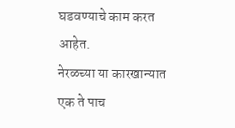घडवण्याचे काम करत आहेत.
नेरळच्या या कारखान्यात एक ते पाच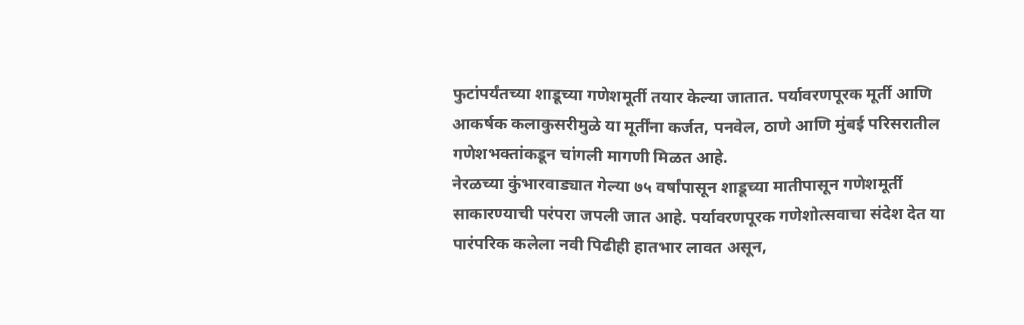फुटांपर्यंतच्या शाडूच्या गणेशमूर्ती तयार केल्या जातात. पर्यावरणपूरक मूर्ती आणि आकर्षक कलाकुसरीमुळे या मूर्तींना कर्जत, पनवेल, ठाणे आणि मुंबई परिसरातील गणेशभक्तांकडून चांगली मागणी मिळत आहे.
नेरळच्या कुंभारवाड्यात गेल्या ७५ वर्षांपासून शाडूच्या मातीपासून गणेशमूर्ती साकारण्याची परंपरा जपली जात आहे. पर्यावरणपूरक गणेशोत्सवाचा संदेश देत या पारंपरिक कलेला नवी पिढीही हातभार लावत असून,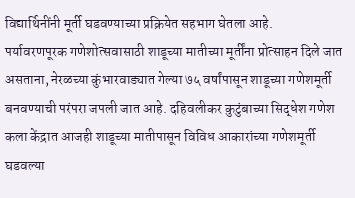विद्यार्थिनींनी मूर्ती घडवण्याच्या प्रक्रियेत सहभाग घेतला आहे.
पर्यावरणपूरक गणेशोत्सवासाठी शाडूच्या मातीच्या मूर्तींना प्रोत्साहन दिले जात असताना, नेरळच्या कुंभारवाड्यात गेल्या ७५ वर्षांपासून शाडूच्या गणेशमूर्ती बनवण्याची परंपरा जपली जात आहे. दहिवलीकर कुटुंबाच्या सिद्धेश गणेश कला केंद्रात आजही शाडूच्या मातीपासून विविध आकारांच्या गणेशमूर्ती घडवल्या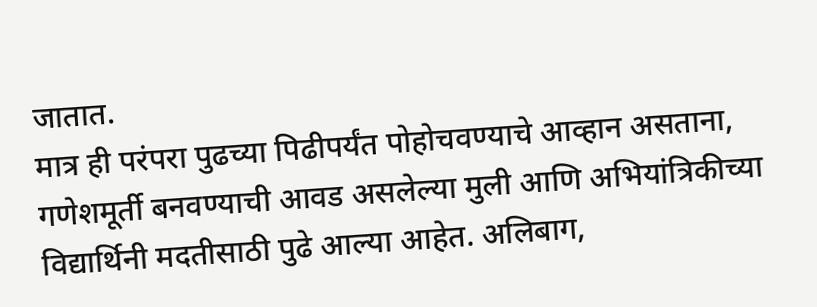जातात.
मात्र ही परंपरा पुढच्या पिढीपर्यंत पोहोचवण्याचे आव्हान असताना, गणेशमूर्ती बनवण्याची आवड असलेल्या मुली आणि अभियांत्रिकीच्या विद्यार्थिनी मदतीसाठी पुढे आल्या आहेत. अलिबाग,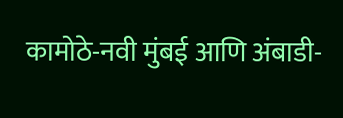कामोठे-नवी मुंबई आणि अंबाडी-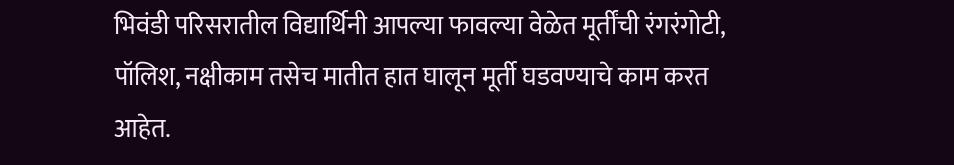भिवंडी परिसरातील विद्यार्थिनी आपल्या फावल्या वेळेत मूर्तींची रंगरंगोटी, पॉलिश, नक्षीकाम तसेच मातीत हात घालून मूर्ती घडवण्याचे काम करत आहेत.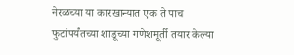नेरळच्या या कारखान्यात एक ते पाच फुटांपर्यंतच्या शाडूच्या गणेशमूर्ती तयार केल्या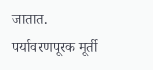जातात. पर्यावरणपूरक मूर्ती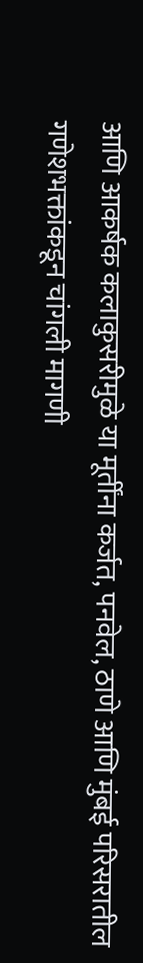आणि आकर्षक कलाकुसरीमुळे या मूर्तींना कर्जत, पनवेल, ठाणे आणि मुंबई परिसरातील गणेशभक्तांकडून चांगली मागणी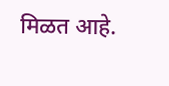मिळत आहे.